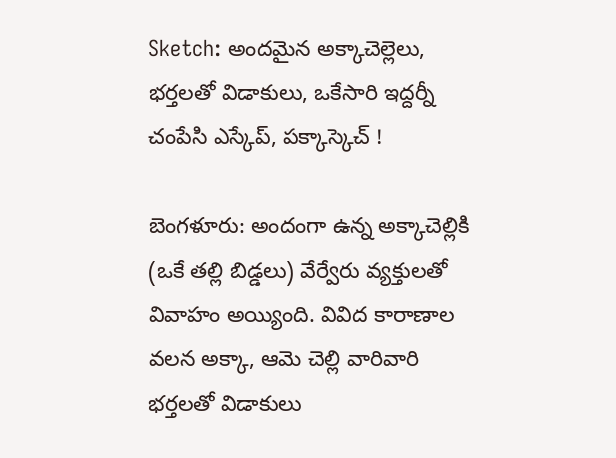Sketch: అందమైన అక్కాచెల్లెలు, భర్తలతో విడాకులు, ఒకేసారి ఇద్దర్నీ చంపేసి ఎస్కేప్, పక్కాస్కెచ్ !

బెంగళూరు: అందంగా ఉన్న అక్కాచెల్లికి (ఒకే తల్లి బిడ్డలు) వేర్వేరు వ్యక్తులతో వివాహం అయ్యింది. వివిద కారాణాల వలన అక్కా, ఆమె చెల్లి వారివారి భర్తలతో విడాకులు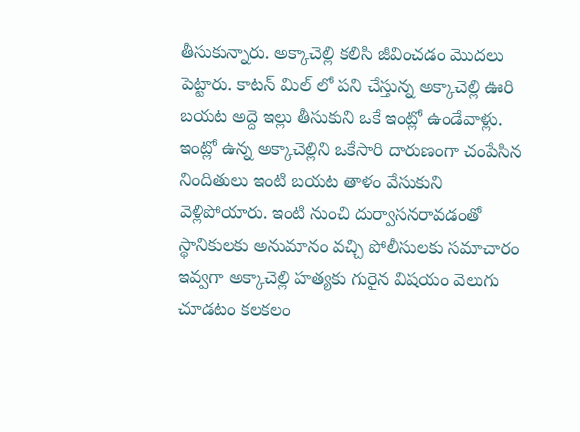తీసుకున్నారు. అక్కాచెల్లి కలిసి జీవించడం మొదలు పెట్టారు. కాటన్ మిల్ లో పని చేస్తున్న అక్కాచెల్లి ఊరి బయట అద్దె ఇల్లు తీసుకుని ఒకే ఇంట్లో ఉండేవాళ్లు. ఇంట్లో ఉన్న అక్కాచెల్లిని ఒకేసారి దారుణంగా చంపేసిన నిందితులు ఇంటి బయట తాళం వేసుకుని వెళ్లిపోయారు. ఇంటి నుంచి దుర్వాసనరావడంతో స్థానికులకు అనుమానం వచ్చి పోలీసులకు సమాచారం ఇవ్వగా అక్కాచెల్లి హత్యకు గురైన విషయం వెలుగు చూడటం కలకలం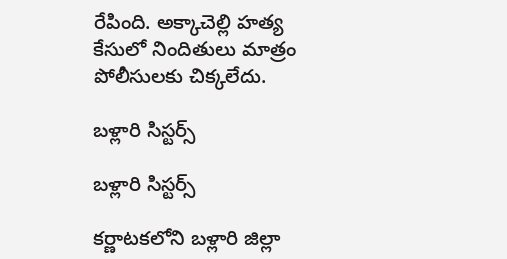రేపింది. అక్కాచెల్లి హత్య కేసులో నిందితులు మాత్రం పోలీసులకు చిక్కలేదు.

బళ్లారి సిస్టర్స్

బళ్లారి సిస్టర్స్

కర్ణాటకలోని బళ్లారి జిల్లా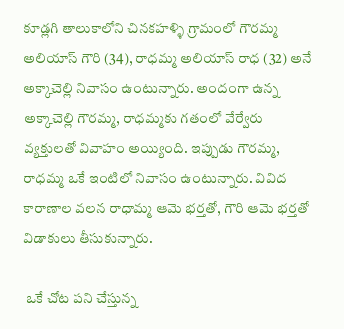కూడ్లగి తాలుకాలోని చినకహళ్ళి గ్రామంలో గౌరమ్మ అలియాస్ గౌరి (34), రాధమ్మ అలియాస్ రాధ (32) అనే అక్కాచెల్లి నివాసం ఉంటున్నారు. అందంగా ఉన్న అక్కాచెల్లి గౌరమ్మ, రాధమ్మకు గతంలో వేర్వేరు వ్యక్తులతో వివాహం అయ్యింది. ఇప్పుడు గౌరమ్మ, రాధమ్మ ఒకే ఇంటిలో నివాసం ఉంటున్నారు. వివిద కారాణాల వలన రాధామ్మ ఆమె భర్తతో, గౌరి ఆమె భర్తతో విడాకులు తీసుకున్నారు.

 ఒకే చోట పని చేస్తున్న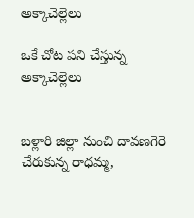అక్కాచెల్లెలు

ఒకే చోట పని చేస్తున్న అక్కాచెల్లెలు


బళ్లారి జిల్లా నుంచి దావణగెరె చేరుకున్న రాధమ్మ,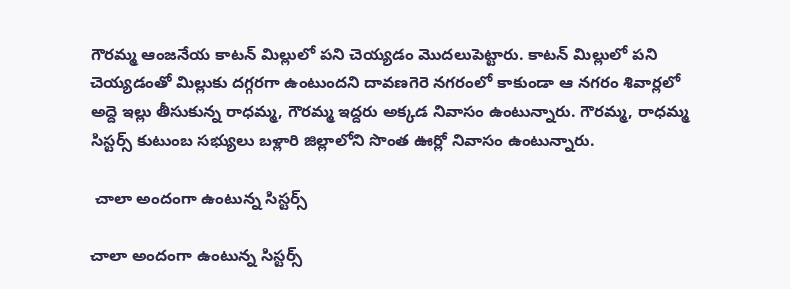గౌరమ్మ ఆంజనేయ కాటన్ మిల్లులో పని చెయ్యడం మొదలుపెట్టారు. కాటన్ మిల్లులో పని చెయ్యడంతో మిల్లుకు దగ్గరగా ఉంటుందని దావణగెరె నగరంలో కాకుండా ఆ నగరం శివార్లలో అద్దె ఇల్లు తీసుకున్న రాధమ్మ, గౌరమ్మ ఇద్దరు అక్కడ నివాసం ఉంటున్నారు. గౌరమ్మ, రాధమ్మ సిస్టర్స్ కుటుంబ సభ్యులు బళ్లారి జిల్లాలోని సొంత ఊర్లో నివాసం ఉంటున్నారు.

 చాలా అందంగా ఉంటున్న సిస్టర్స్

చాలా అందంగా ఉంటున్న సిస్టర్స్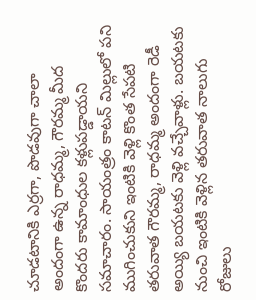చూడటానికి ఎర్రగా, పొడవుగా చాలా అందంగా ఉన్న రాధమ్మ, గౌరమ్మ మీద కొందరు కామాంధుల కళ్లుపడ్డాయని సమాచారం. సాయంత్రం కాటన్ మిల్లులో పని ముగించుకుని ఇంటికి వెళ్లి కొంత సేపటి తరువాత గౌరమ్మ, రాధమ్మ అందంగా రెడీ అయ్యి బయటకు వెళ్లి వచ్చేవాళ్లు. బయటకు నుంచి ఇంటికి వెళ్లిన తరువాత నాలుగు రోజులు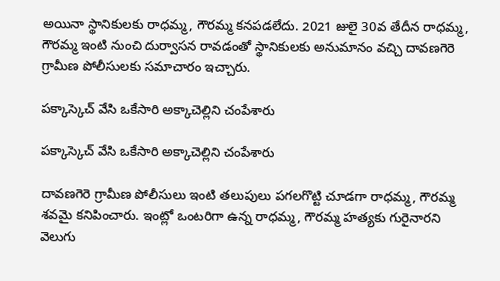అయినా స్థానికులకు రాధమ్మ, గౌరమ్మ కనపడలేదు. 2021 జులై 30వ తేదీన రాధమ్మ, గౌరమ్మ ఇంటి నుంచి దుర్వాసన రావడంతో స్థానికులకు అనుమానం వచ్చి దావణగెరె గ్రామీణ పోలీసులకు సమాచారం ఇచ్చారు.

పక్కాస్కెచ్ వేసి ఒకేసారి అక్కాచెల్లిని చంపేశారు

పక్కాస్కెచ్ వేసి ఒకేసారి అక్కాచెల్లిని చంపేశారు

దావణగెరె గ్రామీణ పోలీసులు ఇంటి తలుపులు పగలగొట్టి చూడగా రాధమ్మ, గౌరమ్మ శవమై కనిపించారు. ఇంట్లో ఒంటరిగా ఉన్న రాధమ్మ, గౌరమ్మ హత్యకు గురైనారని వెలుగు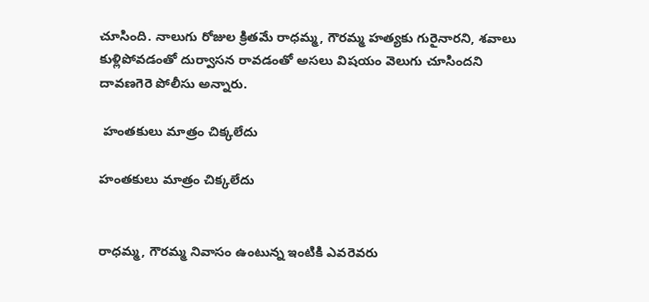చూసింది. నాలుగు రోజుల క్రితమే రాధమ్మ, గౌరమ్మ హత్యకు గురైనారని, శవాలు కుళ్లిపోవడంతో దుర్వాసన రావడంతో అసలు విషయం వెలుగు చూసిందని దావణగెరె పోలీసు అన్నారు.

 హంతకులు మాత్రం చిక్కలేదు

హంతకులు మాత్రం చిక్కలేదు


రాధమ్మ, గౌరమ్మ నివాసం ఉంటున్న ఇంటికి ఎవరెవరు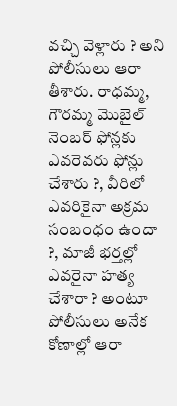వచ్చి వెళ్లారు ? అని పోలీసులు ఆరా తీశారు. రాధమ్మ, గౌరమ్మ మొబైల్ నెంబర్ ఫోన్లకు ఎవరెవరు ఫోన్లు చేశారు ?, వీరిలో ఎవరికైనా అక్రమ సంబంధం ఉందా ?, మాజీ భర్తల్లో ఎవరైనా హత్య చేశారా ? అంటూ పోలీసులు అనేక కోణాల్లో ఆరా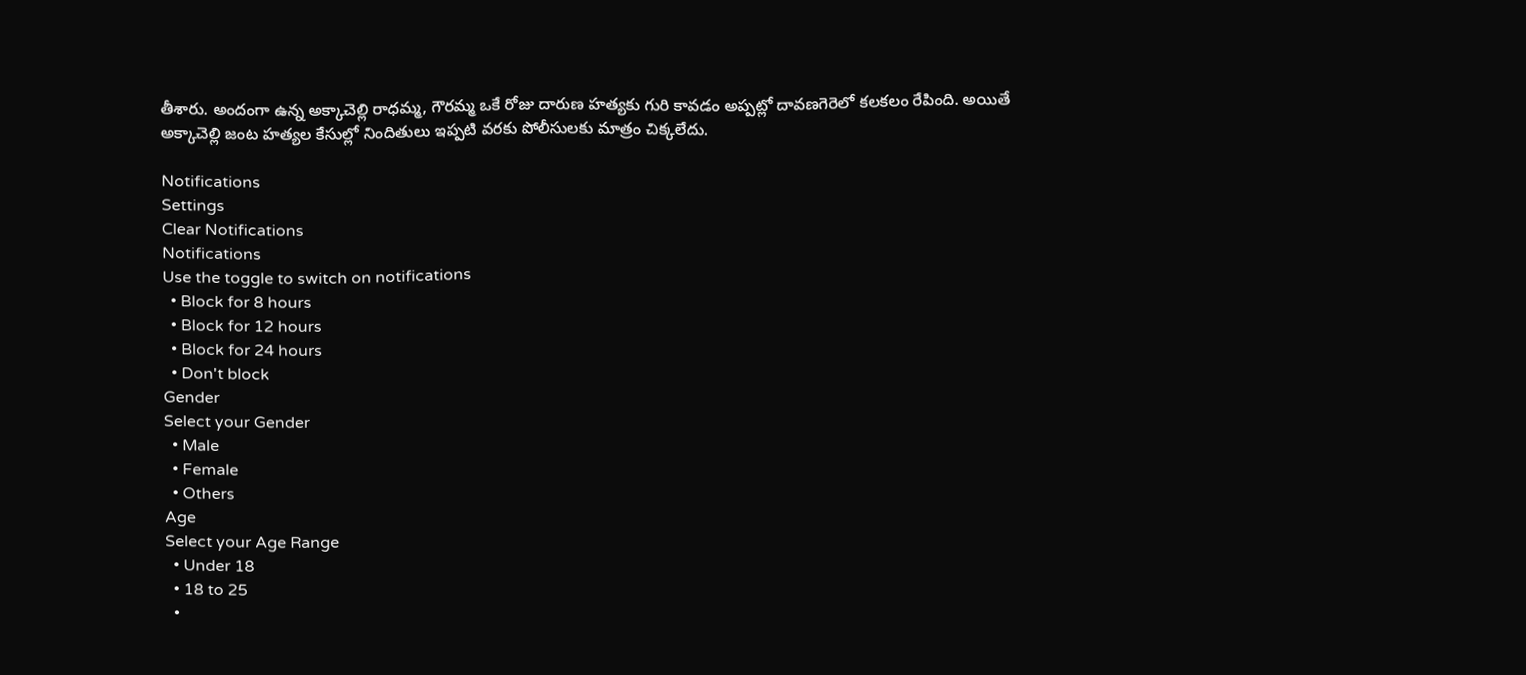తీశారు. అందంగా ఉన్న అక్కాచెల్లి రాధమ్మ, గౌరమ్మ ఒకే రోజు దారుణ హత్యకు గురి కావడం అప్పట్లో దావణగెరెలో కలకలం రేపింది. అయితే అక్కాచెల్లి జంట హత్యల కేసుల్లో నిందితులు ఇప్పటి వరకు పోలీసులకు మాత్రం చిక్కలేదు.

Notifications
Settings
Clear Notifications
Notifications
Use the toggle to switch on notifications
  • Block for 8 hours
  • Block for 12 hours
  • Block for 24 hours
  • Don't block
Gender
Select your Gender
  • Male
  • Female
  • Others
Age
Select your Age Range
  • Under 18
  • 18 to 25
  •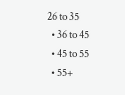26 to 35
  • 36 to 45
  • 45 to 55
  • 55+